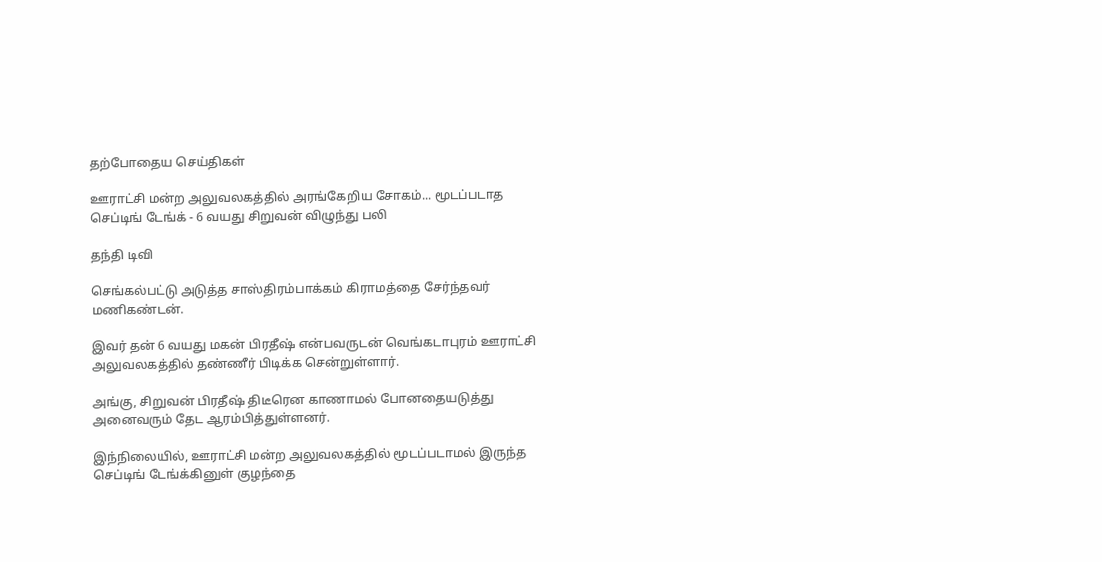தற்போதைய செய்திகள்

ஊராட்சி மன்ற அலுவலகத்தில் அரங்கேறிய சோகம்... மூடப்படாத செப்டிங் டேங்க் - 6 வயது சிறுவன் விழுந்து பலி

தந்தி டிவி

செங்கல்பட்டு அடுத்த சாஸ்திரம்பாக்கம் கிராமத்தை சேர்ந்தவர் மணிகண்டன்.

இவர் தன் 6 வயது மகன் பிரதீஷ் என்பவருடன் வெங்கடாபுரம் ஊராட்சி அலுவலகத்தில் தண்ணீர் பிடிக்க சென்றுள்ளார்.

அங்கு, சிறுவன் பிரதீஷ் திடீரென காணாமல் போனதையடுத்து அனைவரும் தேட ஆரம்பித்துள்ளனர்.

இந்நிலையில், ஊராட்சி மன்ற அலுவலகத்தில் மூடப்படாமல் இருந்த செப்டிங் டேங்க்கினுள் குழந்தை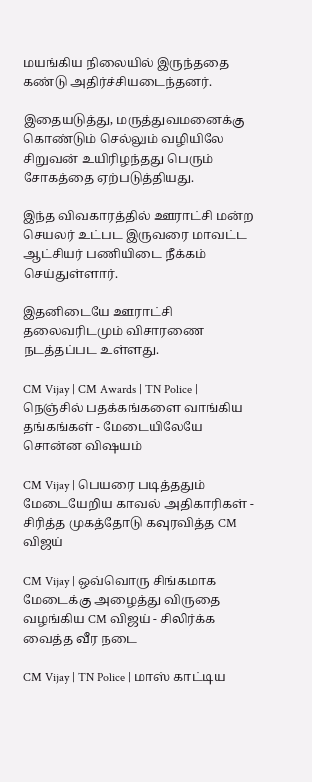மயங்கிய நிலையில் இருந்ததை கண்டு அதிர்ச்சியடைந்தனர்.

இதையடுத்து, மருத்துவமனைக்கு கொண்டும் செல்லும் வழியிலே சிறுவன் உயிரிழந்தது பெரும் சோகத்தை ஏற்படுத்தியது.

இந்த விவகாரத்தில் ஊராட்சி மன்ற செயலர் உட்பட இருவரை மாவட்ட ஆட்சியர் பணியிடை நீக்கம் செய்துள்ளார்.

இதனிடையே ஊராட்சி தலைவரிடமும் விசாரணை நடத்தப்பட உள்ளது.

CM Vijay | CM Awards | TN Police | நெஞ்சில் பதக்கங்களை வாங்கிய தங்கங்கள் - மேடையிலேயே சொன்ன விஷயம்

CM Vijay | பெயரை படித்ததும் மேடையேறிய காவல் அதிகாரிகள் - சிரித்த முகத்தோடு கவுரவித்த CM விஜய்

CM Vijay | ஒவ்வொரு சிங்கமாக மேடைக்கு அழைத்து விருதை வழங்கிய CM விஜய் - சிலிர்க்க வைத்த வீர நடை

CM Vijay | TN Police | மாஸ் காட்டிய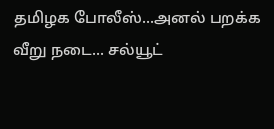தமிழக போலீஸ்...அனல் பறக்க வீறு நடை... சல்யூட்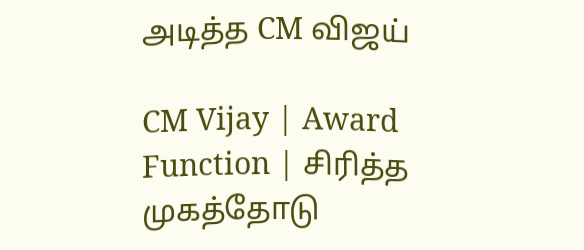அடித்த CM விஜய்

CM Vijay | Award Function | சிரித்த முகத்தோடு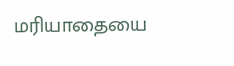மரியாதையை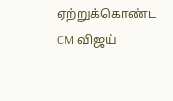ஏற்றுக்கொண்ட CM விஜய்